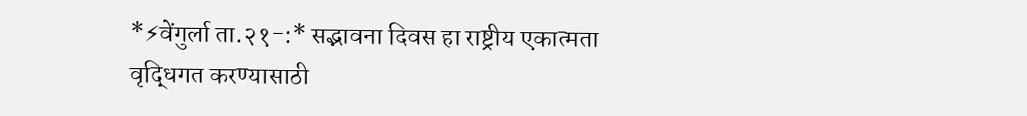*⚡वेंगुर्ला ता.२१-:* सद्भावना दिवस हा राष्ट्रीय एकात्मता वृद्धिगत करण्यासाठी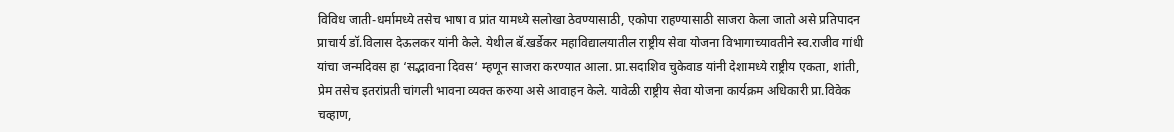विविध जाती-धर्मामध्ये तसेच भाषा व प्रांत यामध्ये सलोखा ठेवण्यासाठी, एकोपा राहण्यासाठी साजरा केला जातो असे प्रतिपादन प्राचार्य डॉ.विलास देऊलकर यांनी केले. येथील बॅ.खर्डेकर महाविद्यालयातील राष्ट्रीय सेवा योजना विभागाच्यावतीने स्व.राजीव गांधी यांचा जन्मदिवस हा ‘सद्भावना दिवस‘ म्हणून साजरा करण्यात आला. प्रा.सदाशिव चुकेवाड यांनी देशामध्ये राष्ट्रीय एकता, शांती, प्रेम तसेच इतरांप्रती चांगली भावना व्यक्त करुया असे आवाहन केले. यावेळी राष्ट्रीय सेवा योजना कार्यक्रम अधिकारी प्रा.विवेक चव्हाण,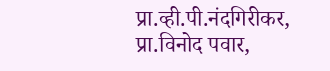प्रा.व्ही.पी.नंदगिरीकर, प्रा.विनोद पवार,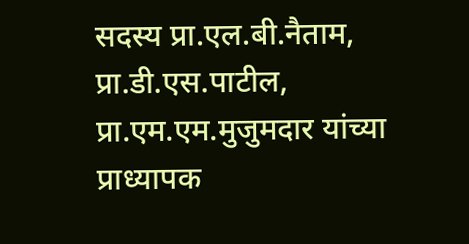सदस्य प्रा.एल.बी.नैताम, प्रा.डी.एस.पाटील, प्रा.एम.एम.मुजुमदार यांच्या प्राध्यापक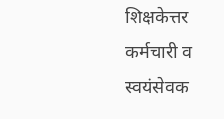शिक्षकेत्तर कर्मचारी व स्वयंसेवक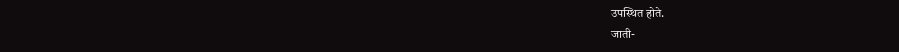उपस्थित होते.
जाती-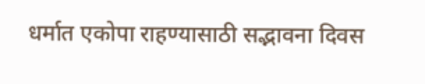धर्मात एकोपा राहण्यासाठी सद्भावना दिवस